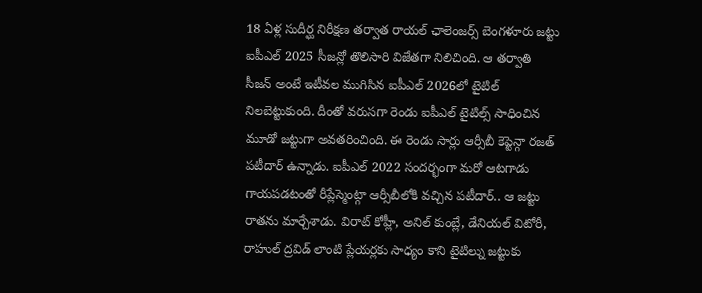18 ఏళ్ల సుదీర్ఘ నిరీక్షణ తర్వాత రాయల్ ఛాలెంజర్స్ బెంగళూరు జట్టు ఐపీఎల్ 2025 సీజన్లో తొలిసారి విజేతగా నిలిచింది. ఆ తర్వాతి సీజన్ అంటే ఇటీవల ముగిసిన ఐపీఎల్ 2026లో టైటిల్ నిలబెట్టుకుంది. దీంతో వరుసగా రెండు ఐపీఎల్ టైటిల్స్ సాధించిన మూడో జట్టుగా అవతరించింది. ఈ రెండు సార్లు ఆర్సీబీ కెప్టెన్గా రజత్ పటీదార్ ఉన్నాడు. ఐపీఎల్ 2022 సందర్భంగా మరో ఆటగాడు గాయపడటంతో రీప్లేస్మెంట్గా ఆర్సీబీలోకి వచ్చిన పటీదార్.. ఆ జట్టు రాతను మార్చేశాడు. విరాట్ కోహ్లీ, అనిల్ కుంబ్లే, డేనియల్ విటోరీ, రాహుల్ ద్రవిడ్ లాంటి ప్లేయర్లకు సాధ్యం కాని టైటిల్ను జట్టుకు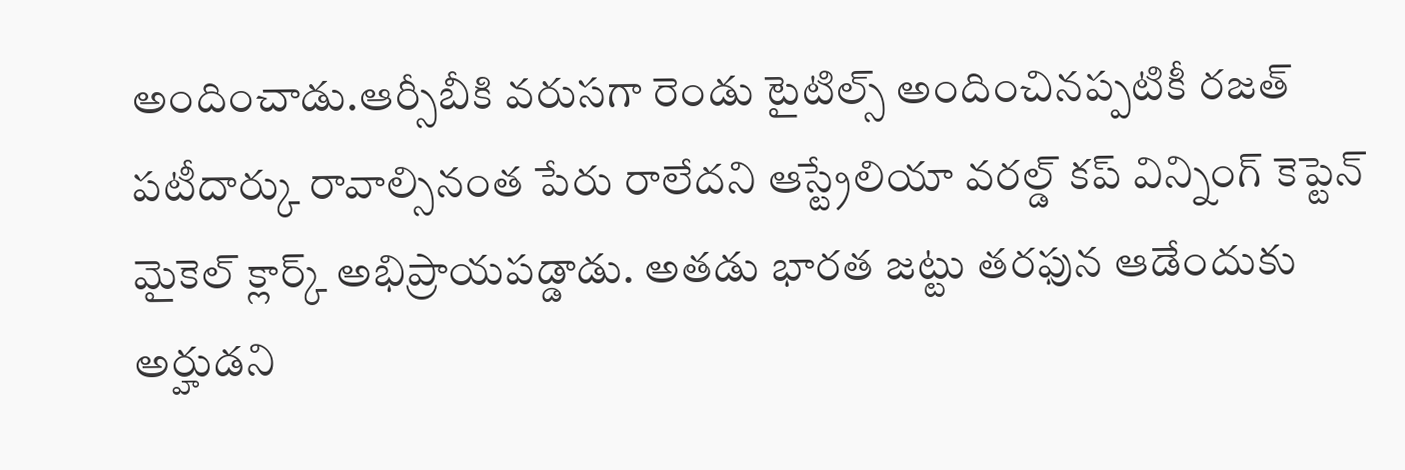అందించాడు.ఆర్సీబీకి వరుసగా రెండు టైటిల్స్ అందించినప్పటికీ రజత్ పటీదార్కు రావాల్సినంత పేరు రాలేదని ఆస్ట్రేలియా వరల్డ్ కప్ విన్నింగ్ కెప్టెన్ మైకెల్ క్లార్క్ అభిప్రాయపడ్డాడు. అతడు భారత జట్టు తరఫున ఆడేందుకు అర్హుడని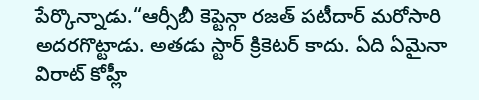పేర్కొన్నాడు.“ఆర్సీబీ కెప్టెన్గా రజత్ పటీదార్ మరోసారి అదరగొట్టాడు. అతడు స్టార్ క్రికెటర్ కాదు. ఏది ఏమైనా విరాట్ కోహ్లీ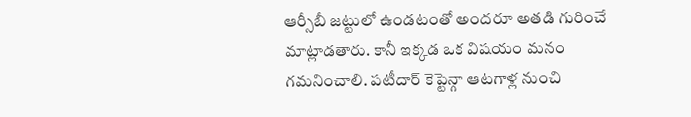ఆర్సీబీ జట్టులో ఉండటంతో అందరూ అతడి గురించే మాట్లాడతారు. కానీ ఇక్కడ ఒక విషయం మనం గమనించాలి. పటీదార్ కెప్టెన్గా ఆటగాళ్ల నుంచి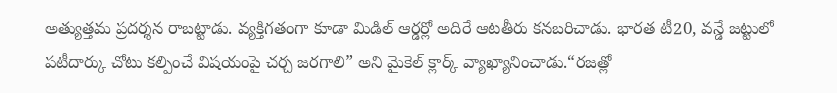అత్యుత్తమ ప్రదర్శన రాబట్టాడు. వ్యక్తిగతంగా కూడా మిడిల్ ఆర్డర్లో అదిరే ఆటతీరు కనబరిచాడు. భారత టీ20, వన్డే జట్టులో పటీదార్కు చోటు కల్పించే విషయంపై చర్చ జరగాలి” అని మైకెల్ క్లార్క్ వ్యాఖ్యానించాడు.“రజత్లో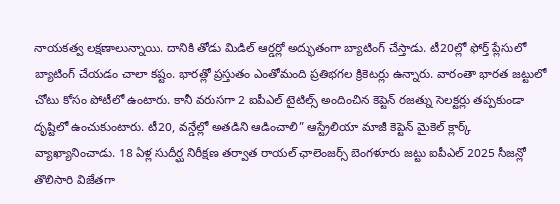నాయకత్వ లక్షణాలున్నాయి. దానికి తోడు మిడిల్ ఆర్డర్లో అద్భుతంగా బ్యాటింగ్ చేస్తాడు. టీ20ల్లో ఫోర్త్ ప్లేసులో బ్యాటింగ్ చేయడం చాలా కష్టం. భారత్లో ప్రస్తుతం ఎంతోమంది ప్రతిభగల క్రికెటర్లు ఉన్నారు. వారంతా భారత జట్టులో చోటు కోసం పోటీలో ఉంటారు. కానీ వరుసగా 2 ఐపీఎల్ టైటిల్స్ అందించిన కెప్టెన్ రజత్ను సెలక్టర్లు తప్పకుండా దృష్టిలో ఉంచుకుంటారు. టీ20, వన్డేల్లో అతడిని ఆడించాలి” ఆస్ట్రేలియా మాజీ కెప్టెన్ మైకెల్ క్లార్క్ వ్యాఖ్యానించాడు. 18 ఏళ్ల సుదీర్ఘ నిరీక్షణ తర్వాత రాయల్ ఛాలెంజర్స్ బెంగళూరు జట్టు ఐపీఎల్ 2025 సీజన్లో తొలిసారి విజేతగా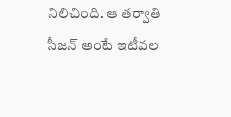నిలిచింది. ఆ తర్వాతి సీజన్ అంటే ఇటీవల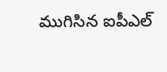ముగిసిన ఐపీఎల్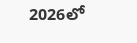2026లో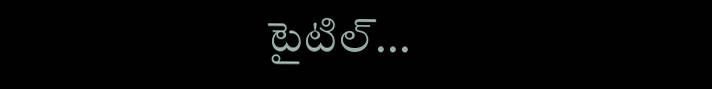టైటిల్...